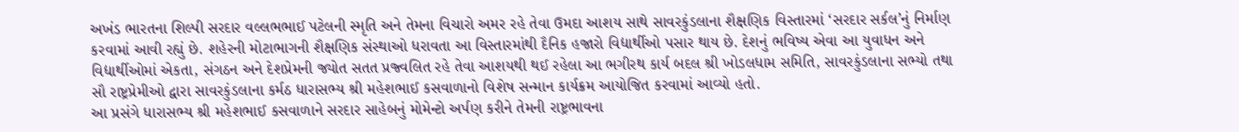અખંડ ભારતના શિલ્પી સરદાર વલ્લભભાઈ પટેલની સ્મૃતિ અને તેમના વિચારો અમર રહે તેવા ઉમદા આશય સાથે સાવરકુંડલાના શૈક્ષણિક વિસ્તારમાં ‘સરદાર સર્કલ’નું નિર્માણ કરવામાં આવી રહ્યું છે. શહેરની મોટાભાગની શૈક્ષણિક સંસ્થાઓ ધરાવતા આ વિસ્તારમાંથી દૈનિક હજારો વિદ્યાર્થીઓ પસાર થાય છે. દેશનું ભવિષ્ય એવા આ યુવાધન અને વિદ્યાર્થીઓમાં એકતા, સંગઠન અને દેશપ્રેમની જ્યોત સતત પ્રજ્વલિત રહે તેવા આશયથી થઈ રહેલા આ ભગીરથ કાર્ય બદલ શ્રી ખોડલધામ સમિતિ, સાવરકુંડલાના સભ્યો તથા સૌ રાષ્ટ્રપ્રેમીઓ દ્વારા સાવરકુંડલાના કર્મઠ ધારાસભ્ય શ્રી મહેશભાઈ કસવાળાનો વિશેષ સન્માન કાર્યક્રમ આયોજિત કરવામાં આવ્યો હતો.
આ પ્રસંગે ધારાસભ્ય શ્રી મહેશભાઈ કસવાળાને સરદાર સાહેબનું મોમેન્ટો અર્પણ કરીને તેમની રાષ્ટ્રભાવના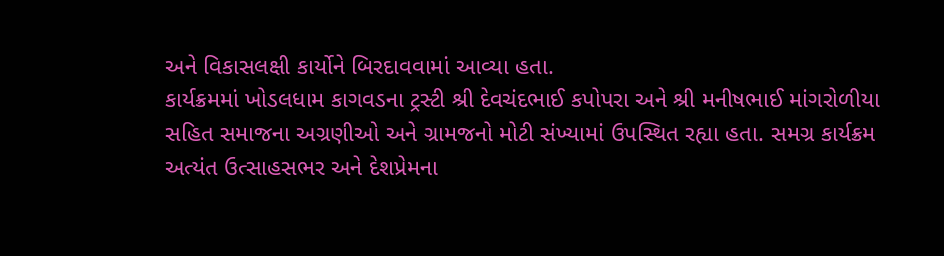અને વિકાસલક્ષી કાર્યોને બિરદાવવામાં આવ્યા હતા.
કાર્યક્રમમાં ખોડલધામ કાગવડના ટ્રસ્ટી શ્રી દેવચંદભાઈ કપોપરા અને શ્રી મનીષભાઈ માંગરોળીયા સહિત સમાજના અગ્રણીઓ અને ગ્રામજનો મોટી સંખ્યામાં ઉપસ્થિત રહ્યા હતા. સમગ્ર કાર્યક્રમ અત્યંત ઉત્સાહસભર અને દેશપ્રેમના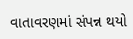વાતાવરણમાં સંપન્ન થયો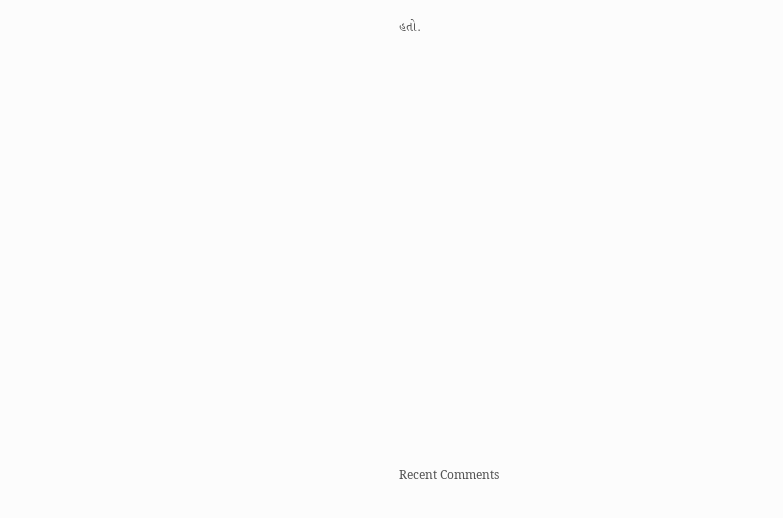હતો.


















Recent Comments